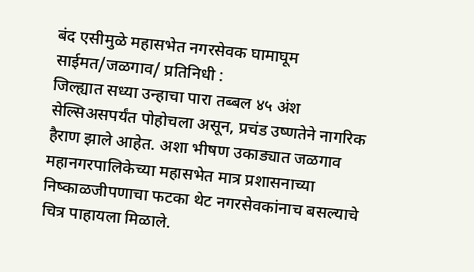बंद एसीमुळे महासभेत नगरसेवक घामाघूम
साईमत/जळगाव/ प्रतिनिधी :
जिल्ह्यात सध्या उन्हाचा पारा तब्बल ४५ अंश सेल्सिअसपर्यंत पोहोचला असून, प्रचंड उष्णतेने नागरिक हैराण झाले आहेत. अशा भीषण उकाड्यात जळगाव महानगरपालिकेच्या महासभेत मात्र प्रशासनाच्या निष्काळजीपणाचा फटका थेट नगरसेवकांनाच बसल्याचे चित्र पाहायला मिळाले.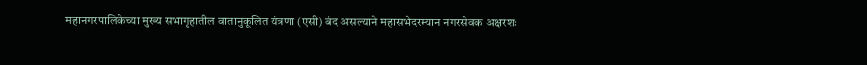महानगरपालिकेच्या मुख्य सभागृहातील वातानुकूलित यंत्रणा (एसी) बंद असल्याने महासभेदरम्यान नगरसेवक अक्षरशः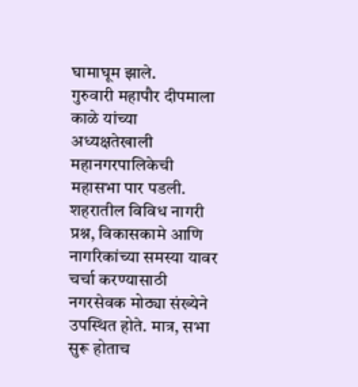घामाघूम झाले.
गुरुवारी महापौर दीपमाला काळे यांच्या अध्यक्षतेखाली महानगरपालिकेची महासभा पार पडली. शहरातील विविध नागरी प्रश्न, विकासकामे आणि नागरिकांच्या समस्या यावर चर्चा करण्यासाठी नगरसेवक मोठ्या संख्येने उपस्थित होते. मात्र, सभा सुरू होताच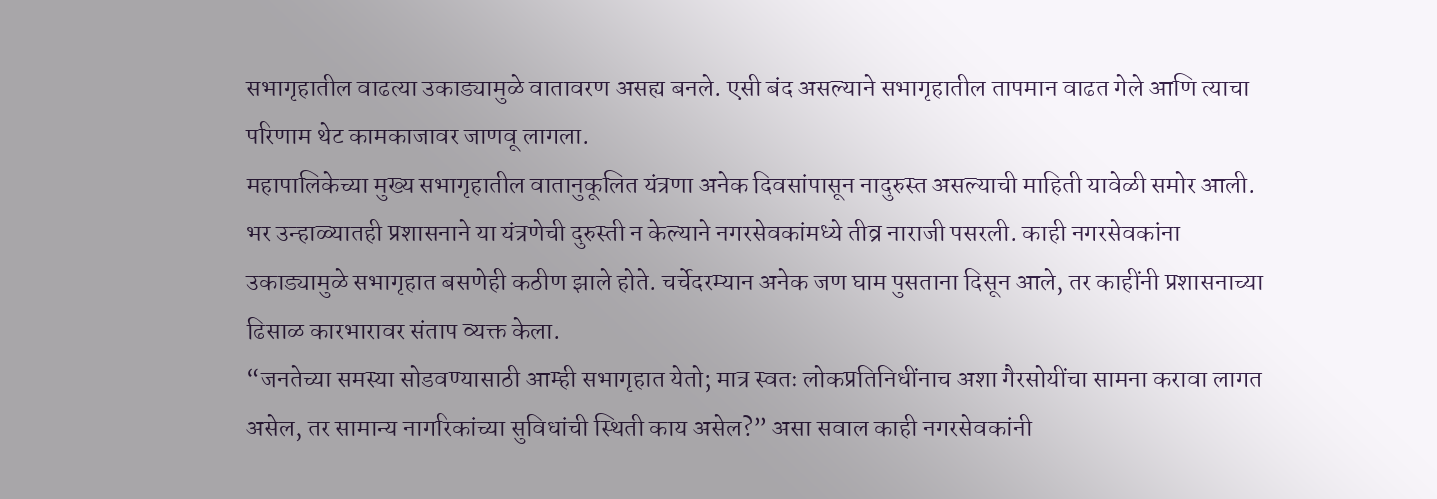सभागृहातील वाढत्या उकाड्यामुळे वातावरण असह्य बनले. एसी बंद असल्याने सभागृहातील तापमान वाढत गेले आणि त्याचा परिणाम थेट कामकाजावर जाणवू लागला.
महापालिकेच्या मुख्य सभागृहातील वातानुकूलित यंत्रणा अनेक दिवसांपासून नादुरुस्त असल्याची माहिती यावेळी समोर आली. भर उन्हाळ्यातही प्रशासनाने या यंत्रणेची दुरुस्ती न केल्याने नगरसेवकांमध्ये तीव्र नाराजी पसरली. काही नगरसेवकांना उकाड्यामुळे सभागृहात बसणेही कठीण झाले होते. चर्चेदरम्यान अनेक जण घाम पुसताना दिसून आले, तर काहींनी प्रशासनाच्या ढिसाळ कारभारावर संताप व्यक्त केला.
“जनतेच्या समस्या सोडवण्यासाठी आम्ही सभागृहात येतो; मात्र स्वतः लोकप्रतिनिधींनाच अशा गैरसोयींचा सामना करावा लागत असेल, तर सामान्य नागरिकांच्या सुविधांची स्थिती काय असेल?” असा सवाल काही नगरसेवकांनी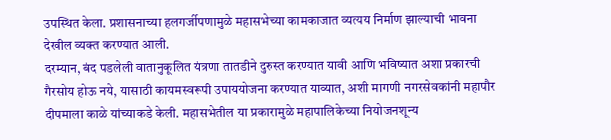उपस्थित केला. प्रशासनाच्या हलगर्जीपणामुळे महासभेच्या कामकाजात व्यत्यय निर्माण झाल्याची भावना देखील व्यक्त करण्यात आली.
दरम्यान, बंद पडलेली वातानुकूलित यंत्रणा तातडीने दुरुस्त करण्यात यावी आणि भविष्यात अशा प्रकारची गैरसोय होऊ नये, यासाठी कायमस्वरूपी उपाययोजना करण्यात याव्यात, अशी मागणी नगरसेवकांनी महापौर दीपमाला काळे यांच्याकडे केली. महासभेतील या प्रकारामुळे महापालिकेच्या नियोजनशून्य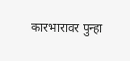कारभारावर पुन्हा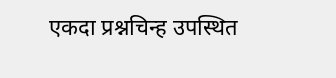एकदा प्रश्नचिन्ह उपस्थित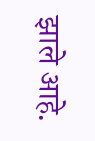झाले आहे.